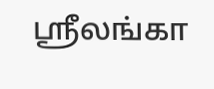ஸ்ரீலங்கா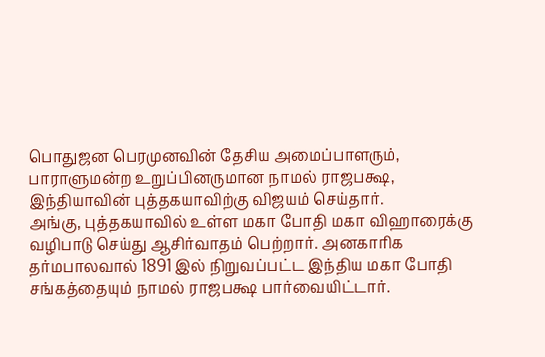பொதுஜன பெரமுனவின் தேசிய அமைப்பாளரும், பாராளுமன்ற உறுப்பினருமான நாமல் ராஜபக்ஷ, இந்தியாவின் புத்தகயாவிற்கு விஜயம் செய்தார்.
அங்கு, புத்தகயாவில் உள்ள மகா போதி மகா விஹாரைக்கு வழிபாடு செய்து ஆசிர்வாதம் பெற்றார். அனகாரிக தர்மபாலவால் 1891 இல் நிறுவப்பட்ட இந்திய மகா போதி சங்கத்தையும் நாமல் ராஜபக்ஷ பார்வையிட்டார்.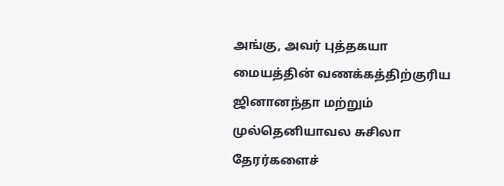அங்கு, அவர் புத்தகயா மையத்தின் வணக்கத்திற்குரிய ஜினானந்தா மற்றும் முல்தெனியாவல சுசிலா தேரர்களைச்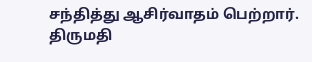சந்தித்து ஆசிர்வாதம் பெற்றார்.
திருமதி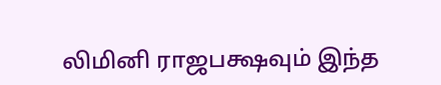லிமினி ராஜபக்ஷவும் இந்த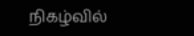நிகழ்வில்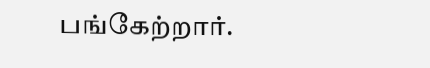பங்கேற்றார்.